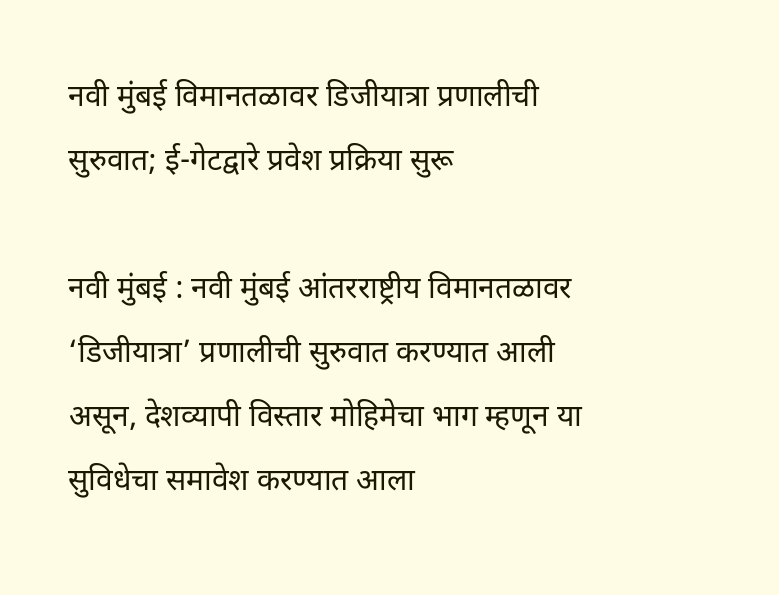नवी मुंबई विमानतळावर डिजीयात्रा प्रणालीची सुरुवात; ई-गेटद्वारे प्रवेश प्रक्रिया सुरू

नवी मुंबई : नवी मुंबई आंतरराष्ट्रीय विमानतळावर ‘डिजीयात्रा’ प्रणालीची सुरुवात करण्यात आली असून, देशव्यापी विस्तार मोहिमेचा भाग म्हणून या सुविधेचा समावेश करण्यात आला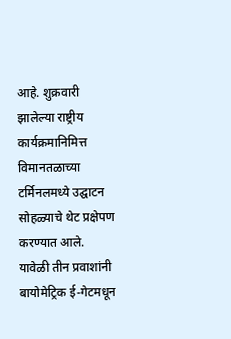आहे. शुक्रवारी झालेल्या राष्ट्रीय कार्यक्रमानिमित्त विमानतळाच्या टर्मिनलमध्ये उद्घाटन सोहळ्याचे थेट प्रक्षेपण करण्यात आले. यावेळी तीन प्रवाशांनी बायोमेट्रिक ई-गेटमधून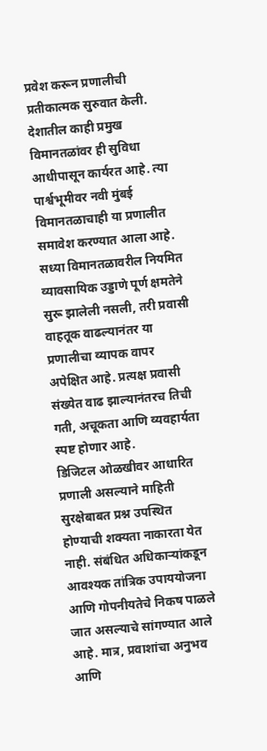प्रवेश करून प्रणालीची प्रतीकात्मक सुरुवात केली.
देशातील काही प्रमुख विमानतळांवर ही सुविधा आधीपासून कार्यरत आहे. त्या पार्श्वभूमीवर नवी मुंबई विमानतळाचाही या प्रणालीत समावेश करण्यात आला आहे. सध्या विमानतळावरील नियमित व्यावसायिक उड्डाणे पूर्ण क्षमतेने सुरू झालेली नसली, तरी प्रवासी वाहतूक वाढल्यानंतर या प्रणालीचा व्यापक वापर अपेक्षित आहे. प्रत्यक्ष प्रवासी संख्येत वाढ झाल्यानंतरच तिची गती, अचूकता आणि व्यवहार्यता स्पष्ट होणार आहे.
डिजिटल ओळखीवर आधारित प्रणाली असल्याने माहिती सुरक्षेबाबत प्रश्न उपस्थित होण्याची शक्यता नाकारता येत नाही. संबंधित अधिकाऱ्यांकडून आवश्यक तांत्रिक उपाययोजना आणि गोपनीयतेचे निकष पाळले जात असल्याचे सांगण्यात आले आहे. मात्र, प्रवाशांचा अनुभव आणि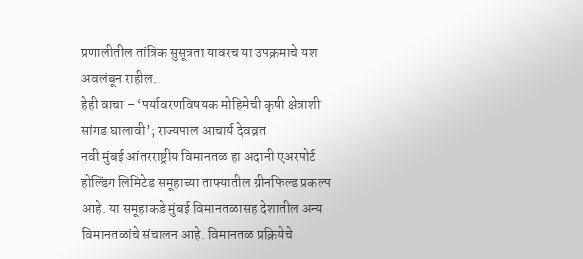प्रणालीतील तांत्रिक सुसूत्रता यावरच या उपक्रमाचे यश अवलंबून राहील.
हेही वाचा – ‘पर्यावरणविषयक मोहिमेची कृषी क्षेत्राशी सांगड घालावी’; राज्यपाल आचार्य देवव्रत
नवी मुंबई आंतरराष्ट्रीय विमानतळ हा अदानी एअरपोर्ट होल्डिंग लिमिटेड समूहाच्या ताफ्यातील ग्रीनफिल्ड प्रकल्प आहे. या समूहाकडे मुंबई विमानतळासह देशातील अन्य विमानतळांचे संचालन आहे. विमानतळ प्रक्रियेचे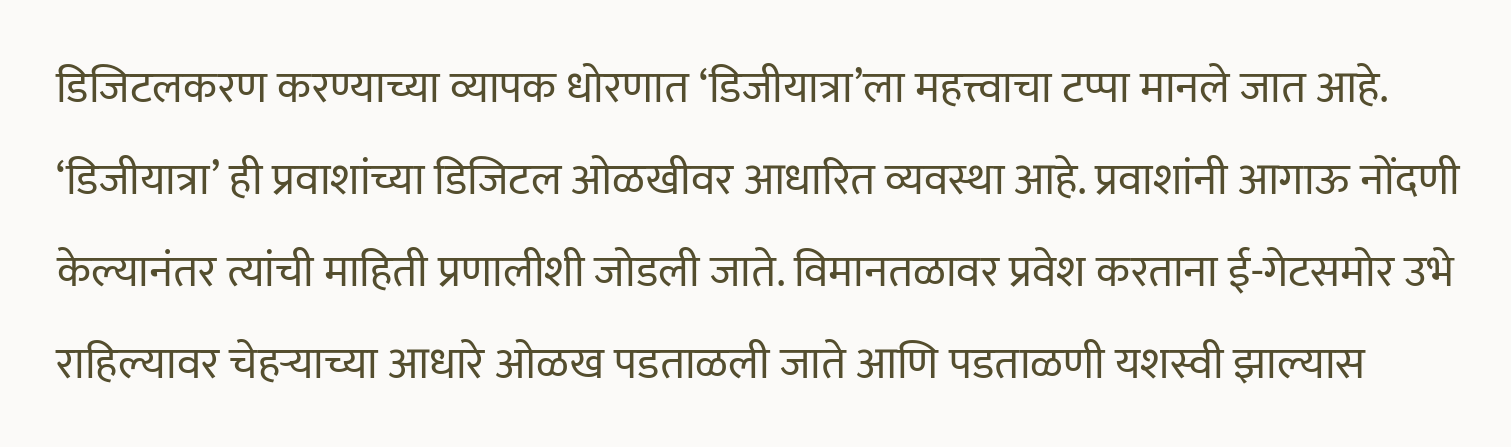डिजिटलकरण करण्याच्या व्यापक धोरणात ‘डिजीयात्रा’ला महत्त्वाचा टप्पा मानले जात आहे.
‘डिजीयात्रा’ ही प्रवाशांच्या डिजिटल ओळखीवर आधारित व्यवस्था आहे. प्रवाशांनी आगाऊ नोंदणी केल्यानंतर त्यांची माहिती प्रणालीशी जोडली जाते. विमानतळावर प्रवेश करताना ई-गेटसमोर उभे राहिल्यावर चेहऱ्याच्या आधारे ओळख पडताळली जाते आणि पडताळणी यशस्वी झाल्यास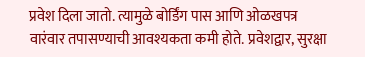प्रवेश दिला जातो. त्यामुळे बोर्डिंग पास आणि ओळखपत्र वारंवार तपासण्याची आवश्यकता कमी होते. प्रवेशद्वार, सुरक्षा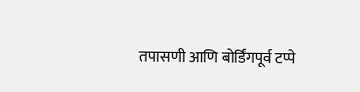तपासणी आणि बोर्डिंगपूर्व टप्पे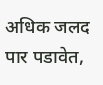अधिक जलद पार पडावेत,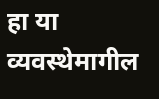हा या व्यवस्थेमागील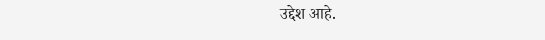उद्देश आहे.